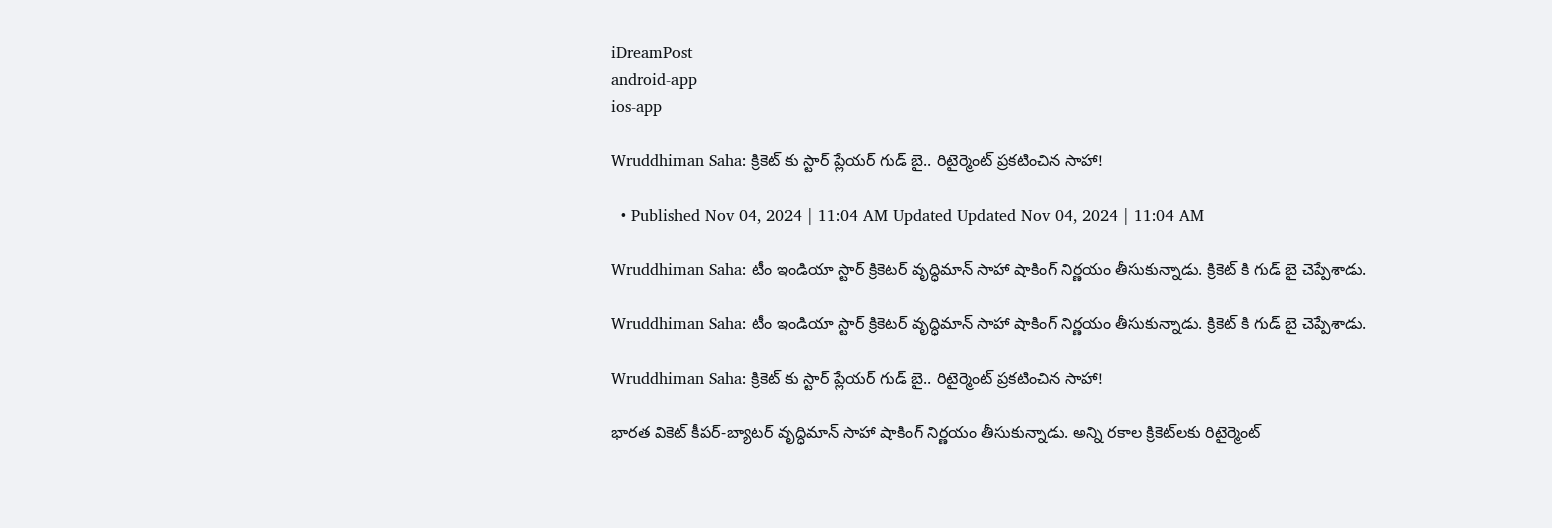iDreamPost
android-app
ios-app

Wruddhiman Saha: క్రికెట్ కు స్టార్ ప్లేయర్ గుడ్ బై.. రిటైర్మెంట్ ప్రకటించిన సాహా!

  • Published Nov 04, 2024 | 11:04 AM Updated Updated Nov 04, 2024 | 11:04 AM

Wruddhiman Saha: టీం ఇండియా స్టార్ క్రికెటర్ వృద్ధిమాన్ సాహా షాకింగ్ నిర్ణయం తీసుకున్నాడు. క్రికెట్ కి గుడ్ బై చెప్పేశాడు.

Wruddhiman Saha: టీం ఇండియా స్టార్ క్రికెటర్ వృద్ధిమాన్ సాహా షాకింగ్ నిర్ణయం తీసుకున్నాడు. క్రికెట్ కి గుడ్ బై చెప్పేశాడు.

Wruddhiman Saha: క్రికెట్ కు స్టార్ ప్లేయర్ గుడ్ బై.. రిటైర్మెంట్ ప్రకటించిన సాహా!

భారత వికెట్ కీపర్-బ్యాటర్ వృద్ధిమాన్ సాహా షాకింగ్ నిర్ణయం తీసుకున్నాడు. అన్ని రకాల క్రికెట్‌లకు రిటైర్మెంట్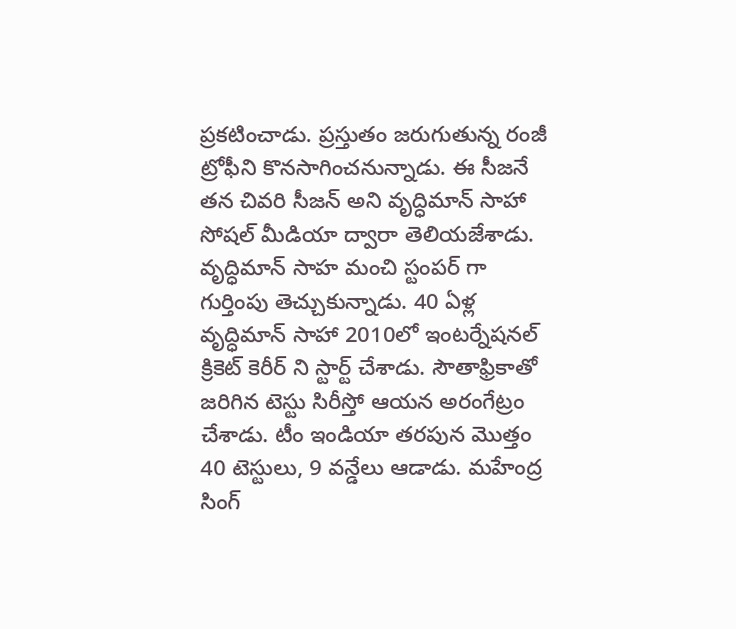ప్రకటించాడు. ప్రస్తుతం జరుగుతున్న రంజీ ట్రోఫీని కొనసాగించనున్నాడు. ఈ సీజనే తన చివరి సీజన్ అని వృద్ధిమాన్ సాహా సోషల్ మీడియా ద్వారా తెలియజేశాడు. వృద్ధిమాన్ సాహ మంచి స్టంపర్ గా గుర్తింపు తెచ్చుకున్నాడు. 40 ఏళ్ల వృద్ధిమాన్ సాహా 2010లో ఇంటర్నేషనల్ క్రికెట్ కెరీర్ ని స్టార్ట్ చేశాడు. సౌతాఫ్రికాతో జరిగిన టెస్టు సిరీస్తో ఆయన అరంగేట్రం చేశాడు. టీం ఇండియా తరపున మొత్తం 40 టెస్టులు, 9 వన్డేలు ఆడాడు. మహేంద్ర సింగ్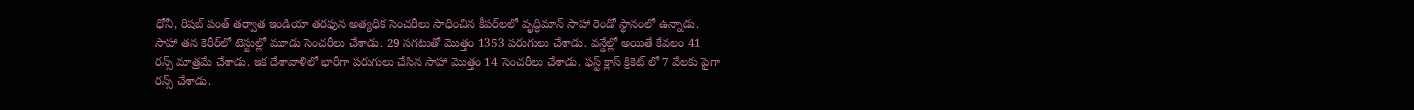ధోనీ, రిషబ్ పంత్ తర్వాత ఇండియా తరఫున అత్యధిక సెంచరీలు సాధించిన కీపర్‌లలో వృద్ధిమాన్ సాహా రెండో స్థానంలో ఉన్నాడు. సాహా తన కెరీర్‌లో టెస్టుల్లో మూడు సెంచరీలు చేశాడు. 29 సగటుతో మొత్తం 1353 పరుగులు చేశాడు. వన్డేల్లో అయితే కేవలం 41 రన్స్ మాత్రమే చేశాడు. ఇక దేశావాళిలో భారీగా పరుగులు చేసిన సాహా మొత్తం 14 సెంచరీలు చేశాడు. ఫస్ట్ క్లాస్ క్రికెట్ లో 7 వేలకు పైగా రన్స్ చేశాడు.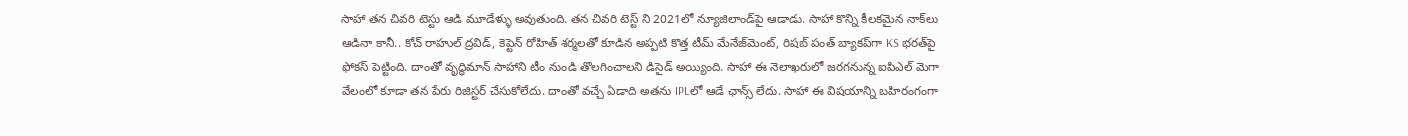సాహా తన చివరి టెస్టు ఆడి మూడేళ్ళు అవుతుంది. తన చివరి టెస్ట్ ని 2021లో న్యూజిలాండ్‌పై ఆడాడు. సాహా కొన్ని కీలకమైన నాక్‌లు ఆడినా కానీ.. కోచ్ రాహుల్ ద్రవిడ్, కెప్టెన్ రోహిత్ శర్మలతో కూడిన అప్పటి కొత్త టీమ్ మేనేజ్‌మెంట్, రిషబ్ పంత్ బ్యాకప్‌గా KS భరత్‌పై ఫోకస్ పెట్టింది. దాంతో వృద్ధిమాన్ సాహాని టీం నుండి తొలగించాలని డిసైడ్ అయ్యింది. సాహా ఈ నెలాఖరులో జరగనున్న ఐపిఎల్ మెగా వేలంలో కూడా తన పేరు రిజిస్టర్ చేసుకోలేదు. దాంతో వచ్చే ఏడాది అతను IPLలో ఆడే ఛాన్స్ లేదు. సాహా ఈ విషయాన్ని బహిరంగంగా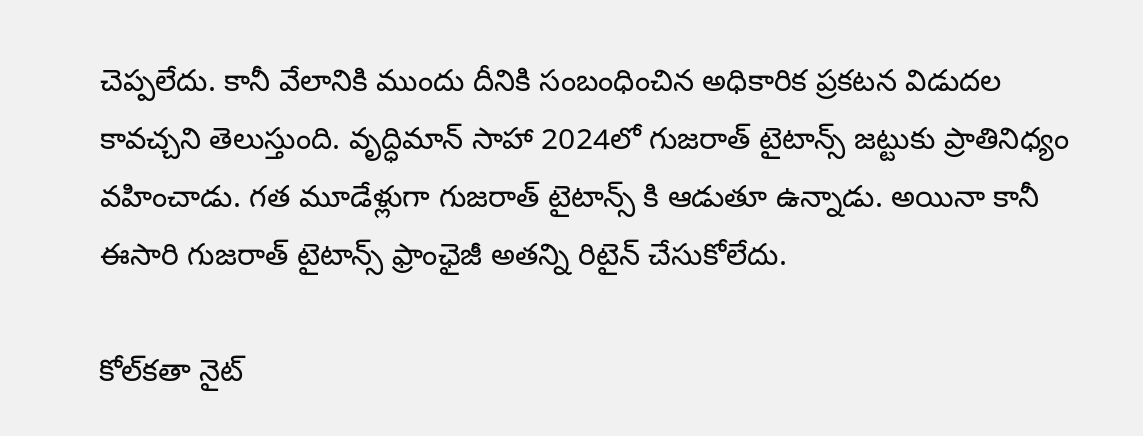చెప్పలేదు. కానీ వేలానికి ముందు దీనికి సంబంధించిన అధికారిక ప్రకటన విడుదల కావచ్చని తెలుస్తుంది. వృద్ధిమాన్ సాహా 2024లో గుజరాత్ టైటాన్స్ జట్టుకు ప్రాతినిధ్యం వహించాడు. గత మూడేళ్లుగా గుజరాత్ టైటాన్స్ కి ఆడుతూ ఉన్నాడు. అయినా కానీ ఈసారి గుజరాత్ టైటాన్స్ ఫ్రాంఛైజీ అతన్ని రిటైన్ చేసుకోలేదు.

కోల్‌కతా నైట్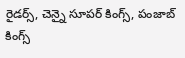రైడర్స్, చెన్నై సూపర్ కింగ్స్, పంజాబ్ కింగ్స్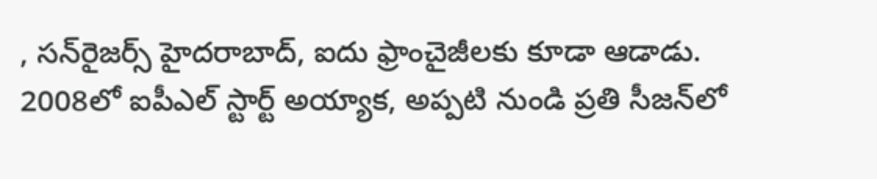, సన్‌రైజర్స్ హైదరాబాద్, ఐదు ఫ్రాంచైజీలకు కూడా ఆడాడు. 2008లో ఐపీఎల్ స్టార్ట్ అయ్యాక, అప్పటి నుండి ప్రతి సీజన్‌లో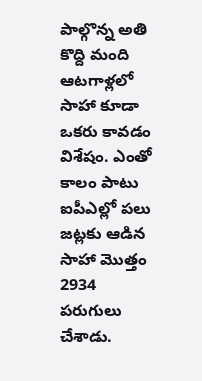పాల్గొన్న అతి కొద్ది మంది ఆటగాళ్లలో సాహా కూడా ఒకరు కావడం విశేషం. ఎంతో కాలం పాటు ఐపీఎల్లో పలు జట్లకు ఆడిన సాహా మొత్తం 2934 పరుగులు చేశాడు.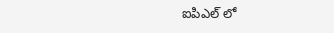ఐపిఎల్ లో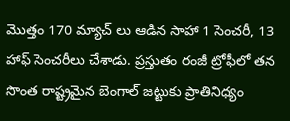మొత్తం 170 మ్యాచ్ లు ఆడిన సాహా 1 సెంచరీ, 13 హాఫ్ సెంచరీలు చేశాడు. ప్రస్తుతం రంజీ ట్రోఫీలో తన సొంత రాష్ట్రమైన బెంగాల్ జట్టుకు ప్రాతినిధ్యం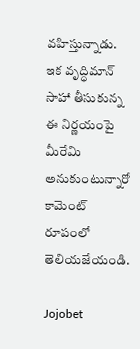వహిస్తున్నాడు. ఇక వృద్ధిమాన్ సాహా తీసుకున్న ఈ నిర్ణయంపై మీరేమి అనుకుంటున్నారో కామెంట్ రూపంలో తెలియజేయండి.

Jojobet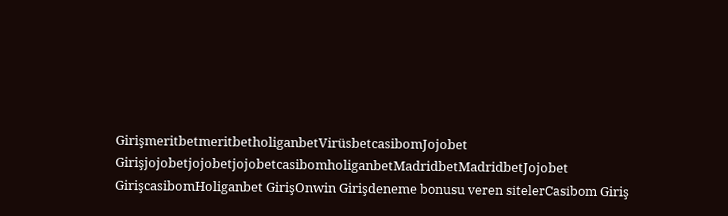GirişmeritbetmeritbetholiganbetVirüsbetcasibomJojobet GirişjojobetjojobetjojobetcasibomholiganbetMadridbetMadridbetJojobet GirişcasibomHoliganbet GirişOnwin Girişdeneme bonusu veren sitelerCasibom Giriş